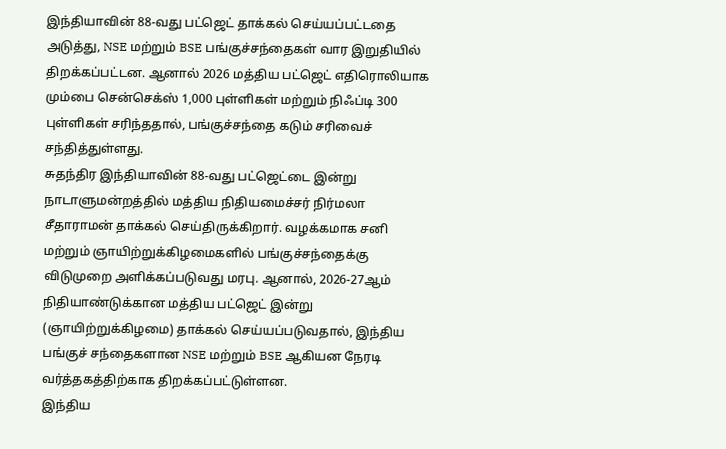இந்தியாவின் 88-வது பட்ஜெட் தாக்கல் செய்யப்பட்டதை அடுத்து, NSE மற்றும் BSE பங்குச்சந்தைகள் வார இறுதியில் திறக்கப்பட்டன. ஆனால் 2026 மத்திய பட்ஜெட் எதிரொலியாக மும்பை சென்செக்ஸ் 1,000 புள்ளிகள் மற்றும் நிஃப்டி 300 புள்ளிகள் சரிந்ததால், பங்குச்சந்தை கடும் சரிவைச் சந்தித்துள்ளது.
சுதந்திர இந்தியாவின் 88-வது பட்ஜெட்டை இன்று நாடாளுமன்றத்தில் மத்திய நிதியமைச்சர் நிர்மலா சீதாராமன் தாக்கல் செய்திருக்கிறார். வழக்கமாக சனி மற்றும் ஞாயிற்றுக்கிழமைகளில் பங்குச்சந்தைக்கு விடுமுறை அளிக்கப்படுவது மரபு. ஆனால், 2026-27ஆம் நிதியாண்டுக்கான மத்திய பட்ஜெட் இன்று (ஞாயிற்றுக்கிழமை) தாக்கல் செய்யப்படுவதால், இந்திய பங்குச் சந்தைகளான NSE மற்றும் BSE ஆகியன நேரடி வர்த்தகத்திற்காக திறக்கப்பட்டுள்ளன.
இந்திய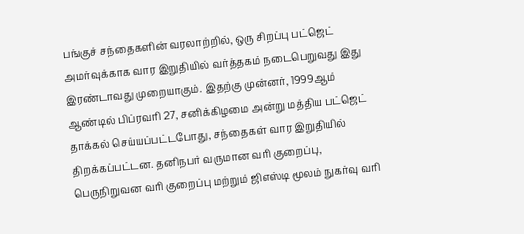பங்குச் சந்தைகளின் வரலாற்றில், ஒரு சிறப்பு பட்ஜெட் அமர்வுக்காக வார இறுதியில் வர்த்தகம் நடைபெறுவது இது இரண்டாவது முறையாகும். இதற்கு முன்னர், 1999ஆம் ஆண்டில் பிப்ரவரி 27, சனிக்கிழமை அன்று மத்திய பட்ஜெட் தாக்கல் செய்யப்பட்டபோது, சந்தைகள் வார இறுதியில் திறக்கப்பட்டன. தனிநபர் வருமான வரி குறைப்பு, பெருநிறுவன வரி குறைப்பு மற்றும் ஜிஎஸ்டி மூலம் நுகர்வு வரி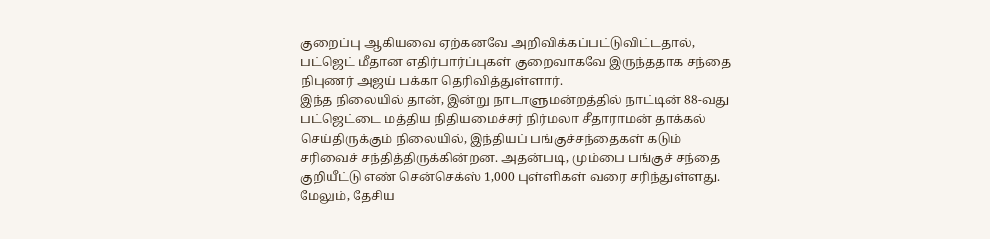குறைப்பு ஆகியவை ஏற்கனவே அறிவிக்கப்பட்டுவிட்டதால், பட்ஜெட் மீதான எதிர்பார்ப்புகள் குறைவாகவே இருந்ததாக சந்தை நிபுணர் அஜய் பக்கா தெரிவித்துள்ளார்.
இந்த நிலையில் தான், இன்று நாடாளுமன்றத்தில் நாட்டின் 88-வது பட்ஜெட்டை மத்திய நிதியமைச்சர் நிர்மலா சீதாராமன் தாக்கல் செய்திருக்கும் நிலையில், இந்தியப் பங்குச்சந்தைகள் கடும் சரிவைச் சந்தித்திருக்கின்றன. அதன்படி, மும்பை பங்குச் சந்தை குறியீட்டு எண் சென்செக்ஸ் 1,000 புள்ளிகள் வரை சரிந்துள்ளது. மேலும், தேசிய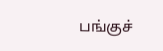பங்குச்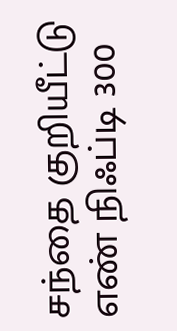சந்தை குறியீட்டு எண் நிஃப்டி 300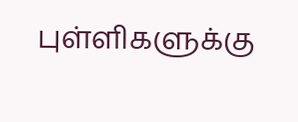புள்ளிகளுக்கு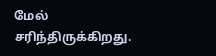மேல் சரிந்திருக்கிறது.